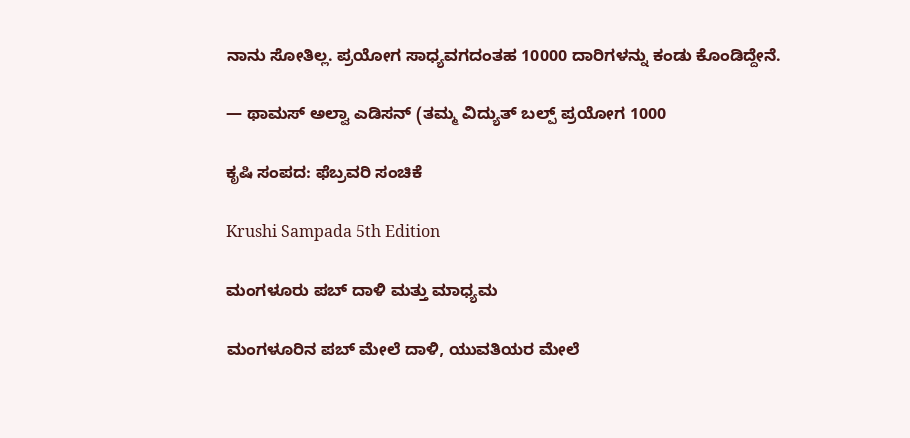ನಾನು ಸೋತಿಲ್ಲ. ಪ್ರಯೋಗ ಸಾಧ್ಯವಗದಂತಹ 10000 ದಾರಿಗಳನ್ನು ಕಂಡು ಕೊಂಡಿದ್ದೇನೆ.

— ಥಾಮಸ್ ಅಲ್ವಾ ಎಡಿಸನ್ (ತಮ್ಮ ವಿದ್ಯುತ್ ಬಲ್ಪ್ ಪ್ರಯೋಗ 1000

ಕೃಷಿ ಸಂಪದ: ಫೆಬ್ರವರಿ ಸಂಚಿಕೆ

Krushi Sampada 5th Edition

ಮಂಗಳೂರು ಪಬ್ ದಾಳಿ ಮತ್ತು ಮಾಧ್ಯಮ

ಮಂಗಳೂರಿನ ಪಬ್ ಮೇಲೆ ದಾಳಿ, ಯುವತಿಯರ ಮೇಲೆ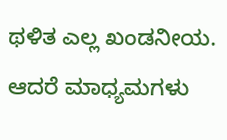ಥಳಿತ ಎಲ್ಲ ಖಂಡನೀಯ. ಆದರೆ ಮಾಧ್ಯಮಗಳು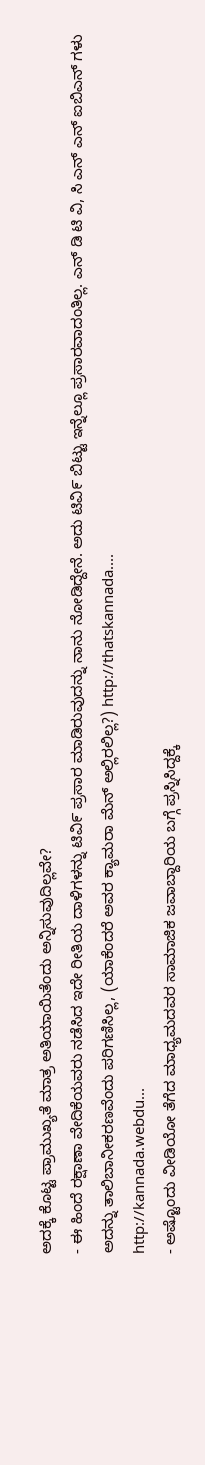ಅದಕ್ಕೆ ಕೊಟ್ಟ ಪ್ರಾಮುಖ್ಯತೆ ಮಾತ್ರ ಅತಿಯಾಯಿತೆಂದು ಅನ್ನಿಸುವುದಿಲ್ಲವೇ?
- ಈ ಹಿಂದೆ ರಕ್ಷಾಣಾ ವೇದಿಕೆಯವರು ನಡೆಸಿದ ಇದೇ ರೀತಿಯ ದಾಳಿಗಳನ್ನು ಟಿವಿ೯ ಪ್ರಸಾರ ಮಾಡಿರುವುದನ್ನು ನಾನು ನೋಡಿದ್ದೇನೆ. ಅದು ಟಿವಿ೯ ಬಿಟ್ಟು ಇನ್ನೆಲ್ಲೂ ಪ್ರಸಾರವಾದಂತಿಲ್ಲ. ಎನ್ ಡಿ ಟಿ ವಿ, ಸಿ ಎನ್ ಎನ್ ಐಬಿಎನ್ ಗಳು ಅದನ್ನು ತಾಲಿಬಾನೀಕರಣವೆಂದು ಪರಿಗಣಿಸಿಲ್ಲ, (ಯಾಕೆಂದರೆ ಅವರ ಕ್ಯಾಮರಾ ಮೆನ್ ಅಲ್ಲಿರಲಿಲ್ಲ?) http://thatskannada....
http://kannada.webdu...
- ಅಷ್ಟೊಂದು ವೀಡಿಯೋ ತೆಗೆದ ಮಾಧ್ಯಮದವರ ಸಾಮಾಜಿಕ ಜವಾಬ್ದಾರಿಯ ಬಗ್ಗೆ ಪ್ರಸ್ನಿಸಿದ್ದಕ್ಕೆ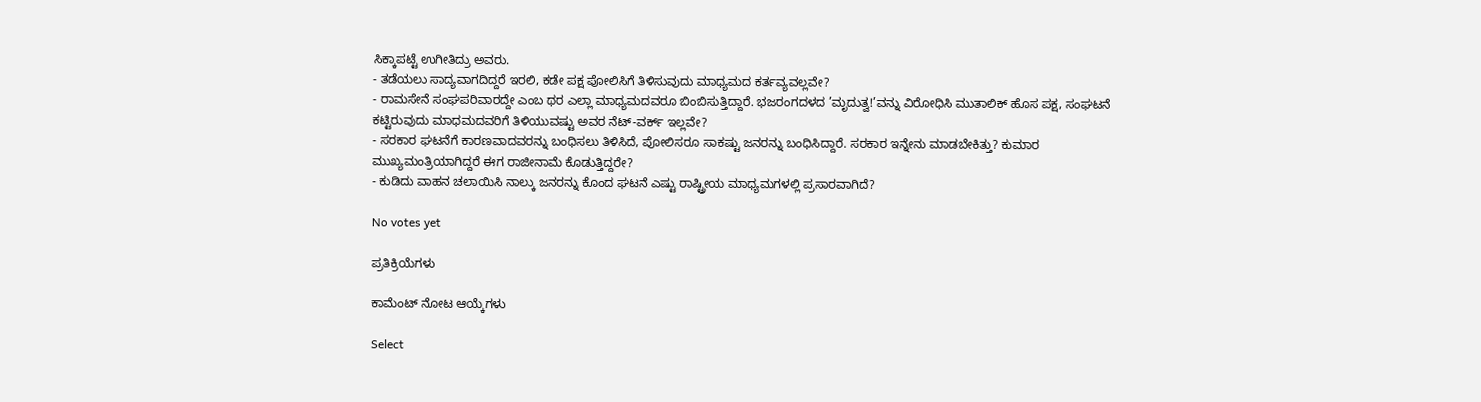ಸಿಕ್ಕಾಪಟ್ಟೆ ಉಗೀತಿದ್ರು ಅವರು.
- ತಡೆಯಲು ಸಾದ್ಯವಾಗದಿದ್ದರೆ ಇರಲಿ, ಕಡೇ ಪಕ್ಷ ಪೋಲಿಸಿಗೆ ತಿಳಿಸುವುದು ಮಾಧ್ಯಮದ ಕರ್ತವ್ಯವಲ್ಲವೇ?
- ರಾಮಸೇನೆ ಸಂಘಪರಿವಾರದ್ದೇ ಎಂಬ ಥರ ಎಲ್ಲಾ ಮಾಧ್ಯಮದವರೂ ಬಿಂಬಿಸುತ್ತಿದ್ದಾರೆ. ಭಜರಂಗದಳದ ’ಮೃದುತ್ವ!’ವನ್ನು ವಿರೋಧಿಸಿ ಮುತಾಲಿಕ್ ಹೊಸ ಪಕ್ಷ, ಸಂಘಟನೆ ಕಟ್ಟಿರುವುದು ಮಾಧಮದವರಿಗೆ ತಿಳಿಯುವಷ್ಟು ಅವರ ನೆಟ್-ವರ್ಕ್ ಇಲ್ಲವೇ?
- ಸರಕಾರ ಘಟನೆಗೆ ಕಾರಣವಾದವರನ್ನು ಬಂಧಿಸಲು ತಿಳಿಸಿದೆ, ಪೋಲಿಸರೂ ಸಾಕಷ್ಟು ಜನರನ್ನು ಬಂಧಿಸಿದ್ದಾರೆ. ಸರಕಾರ ಇನ್ನೇನು ಮಾಡಬೇಕಿತ್ತು? ಕುಮಾರ ಮುಖ್ಯಮಂತ್ರಿಯಾಗಿದ್ದರೆ ಈಗ ರಾಜೀನಾಮೆ ಕೊಡುತ್ತಿದ್ದರೇ?
- ಕುಡಿದು ವಾಹನ ಚಲಾಯಿಸಿ ನಾಲ್ಕು ಜನರನ್ನು ಕೊಂದ ಘಟನೆ ಎಷ್ಟು ರಾಷ್ಟ್ರೀಯ ಮಾಧ್ಯಮಗಳಲ್ಲಿ ಪ್ರಸಾರವಾಗಿದೆ?

No votes yet

ಪ್ರತಿಕ್ರಿಯೆಗಳು

ಕಾಮೆಂಟ್ ನೋಟ ಆಯ್ಕೆಗಳು

Select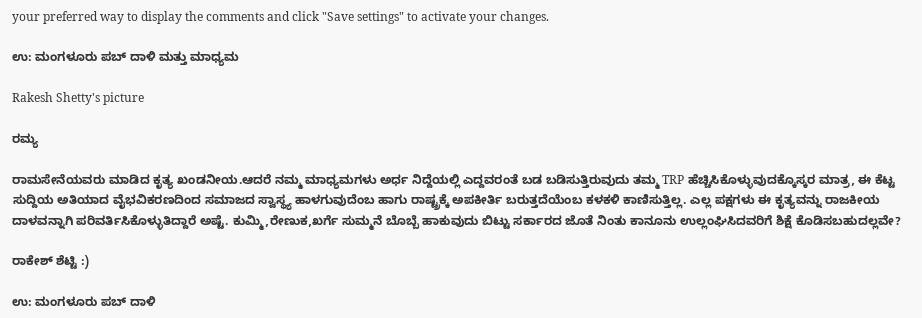your preferred way to display the comments and click "Save settings" to activate your changes.

ಉ: ಮಂಗಳೂರು ಪಬ್ ದಾಳಿ ಮತ್ತು ಮಾಧ್ಯಮ

Rakesh Shetty's picture

ರಮ್ಯ

ರಾಮಸೇನೆಯವರು ಮಾಡಿದ ಕೃತ್ಯ ಖಂಡನೀಯ.ಆದರೆ ನಮ್ಮ ಮಾಧ್ಯಮಗಳು ಅರ್ಧ ನಿದ್ದೆಯಲ್ಲಿ ಎದ್ದವರಂತೆ ಬಡ ಬಡಿಸುತ್ತಿರುವುದು ತಮ್ಮ TRP ಹೆಚ್ಚಿಸಿಕೊಳ್ಳುವುದಕ್ಕೊಸ್ಕರ ಮಾತ್ರ, ಈ ಕೆಟ್ಟ ಸುದ್ದಿಯ ಅತಿಯಾದ ವೈಭವಿಕರಣದಿಂದ ಸಮಾಜದ ಸ್ವಾಸ್ಥ್ಯ ಹಾಳಗುವುದೆಂಬ ಹಾಗು ರಾಷ್ಟ್ರಕ್ಕೆ ಅಪಕೀರ್ತಿ ಬರುತ್ತದೆಯೆಂಬ ಕಳಕಳಿ ಕಾಣಿಸುತ್ತಿಲ್ಲ. ಎಲ್ಲ ಪಕ್ಷಗಳು ಈ ಕೃತ್ಯವನ್ನು ರಾಜಕೀಯ ದಾಳವನ್ನಾಗಿ ಪರಿವರ್ತಿಸಿಕೊಳ್ಳುತಿದ್ದಾರೆ ಅಷ್ಟೆ. ಕುಮ್ಮಿ,ರೇಣುಕ,ಖರ್ಗೆ ಸುಮ್ಮನೆ ಬೊಬ್ಬೆ ಹಾಕುವುದು ಬಿಟ್ಟು ಸರ್ಕಾರದ ಜೊತೆ ನಿಂತು ಕಾನೂನು ಉಲ್ಲಂಘಿಸಿದವರಿಗೆ ಶಿಕ್ಷೆ ಕೊಡಿಸಬಹುದಲ್ಲವೇ?

ರಾಕೇಶ್ ಶೆಟ್ಟಿ :)

ಉ: ಮಂಗಳೂರು ಪಬ್ ದಾಳಿ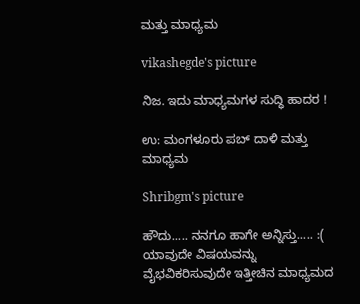ಮತ್ತು ಮಾಧ್ಯಮ

vikashegde's picture

ನಿಜ. ಇದು ಮಾಧ್ಯಮಗಳ ಸುದ್ಧಿ ಹಾದರ !

ಉ: ಮಂಗಳೂರು ಪಬ್ ದಾಳಿ ಮತ್ತು ಮಾಧ್ಯಮ

Shribgm's picture

ಹೌದು..... ನನಗೂ ಹಾಗೇ ಅನ್ನಿಸ್ತು..... :( ಯಾವುದೇ ವಿಷಯವನ್ನು ವೈಭವಿಕರಿಸುವುದೇ ಇತ್ತೀಚಿನ ಮಾಧ್ಯಮದ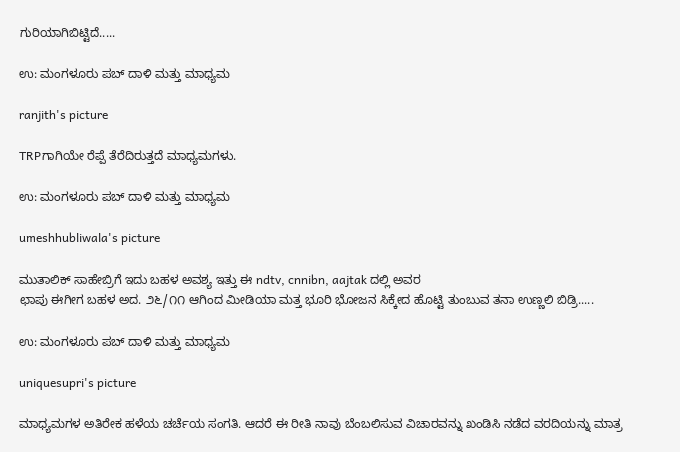ಗುರಿಯಾಗಿಬಿಟ್ಟಿದೆ.....

ಉ: ಮಂಗಳೂರು ಪಬ್ ದಾಳಿ ಮತ್ತು ಮಾಧ್ಯಮ

ranjith's picture

TRPಗಾಗಿಯೇ ರೆಪ್ಪೆ ತೆರೆದಿರುತ್ತದೆ ಮಾಧ್ಯಮಗಳು.

ಉ: ಮಂಗಳೂರು ಪಬ್ ದಾಳಿ ಮತ್ತು ಮಾಧ್ಯಮ

umeshhubliwala's picture

ಮುತಾಲಿಕ್ ಸಾಹೇಬ್ರಿಗೆ ಇದು ಬಹಳ ಅವಶ್ಯ ಇತ್ತು ಈ ndtv, cnnibn, aajtak ದಲ್ಲಿ ಅವರ
ಛಾಪು ಈಗೀಗ ಬಹಳ ಅದ. ೨೬/೧೧ ಆಗಿಂದ ಮೀಡಿಯಾ ಮತ್ತ ಭೂರಿ ಭೋಜನ ಸಿಕ್ಕೇದ ಹೊಟ್ಟಿ ತುಂಬುವ ತನಾ ಉಣ್ಣಲಿ ಬಿಡ್ರಿ.....

ಉ: ಮಂಗಳೂರು ಪಬ್ ದಾಳಿ ಮತ್ತು ಮಾಧ್ಯಮ

uniquesupri's picture

ಮಾಧ್ಯಮಗಳ ಅತಿರೇಕ ಹಳೆಯ ಚರ್ಚೆಯ ಸಂಗತಿ. ಆದರೆ ಈ ರೀತಿ ನಾವು ಬೆಂಬಲಿಸುವ ವಿಚಾರವನ್ನು ಖಂಡಿಸಿ ನಡೆದ ವರದಿಯನ್ನು ಮಾತ್ರ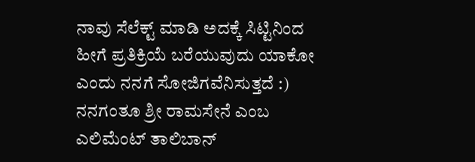ನಾವು ಸೆಲೆಕ್ಟ್ ಮಾಡಿ ಅದಕ್ಕೆ ಸಿಟ್ಟಿನಿಂದ ಹೀಗೆ ಪ್ರತಿಕ್ರಿಯೆ ಬರೆಯುವುದು ಯಾಕೋ ಎಂದು ನನಗೆ ಸೋಜಿಗವೆನಿಸುತ್ತದೆ :)
ನನಗಂತೂ ಶ್ರೀ ರಾಮಸೇನೆ ಎಂಬ ಎಲಿಮೆಂಟ್ ತಾಲಿಬಾನ್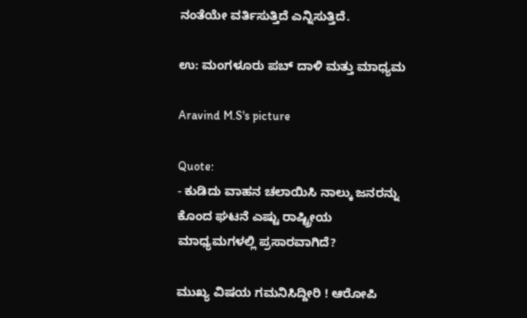ನಂತೆಯೇ ವರ್ತಿಸುತ್ತಿದೆ ಎನ್ನಿಸುತ್ತಿದೆ.

ಉ: ಮಂಗಳೂರು ಪಬ್ ದಾಳಿ ಮತ್ತು ಮಾಧ್ಯಮ

Aravind M.S's picture

Quote:
- ಕುಡಿದು ವಾಹನ ಚಲಾಯಿಸಿ ನಾಲ್ಕು ಜನರನ್ನು ಕೊಂದ ಘಟನೆ ಎಷ್ಟು ರಾಷ್ಟ್ರೀಯ ಮಾಧ್ಯಮಗಳಲ್ಲಿ ಪ್ರಸಾರವಾಗಿದೆ?

ಮುಖ್ಯ ವಿಷಯ ಗಮನಿಸಿದ್ದೀರಿ ! ಆರೋಪಿ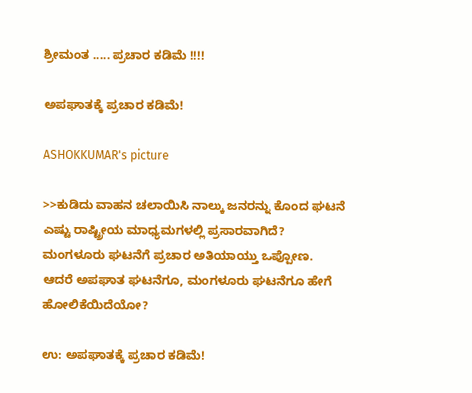ಶ್ರೀಮಂತ ..... ಪ್ರಚಾರ ಕಡಿಮೆ !!!!

ಅಪಘಾತಕ್ಕೆ ಪ್ರಚಾರ ಕಡಿಮೆ!

ASHOKKUMAR's picture

>>ಕುಡಿದು ವಾಹನ ಚಲಾಯಿಸಿ ನಾಲ್ಕು ಜನರನ್ನು ಕೊಂದ ಘಟನೆ ಎಷ್ಟು ರಾಷ್ಟ್ರೀಯ ಮಾಧ್ಯಮಗಳಲ್ಲಿ ಪ್ರಸಾರವಾಗಿದೆ?
ಮಂಗಳೂರು ಘಟನೆಗೆ ಪ್ರಚಾರ ಅತಿಯಾಯ್ತು ಒಪ್ಪೋಣ.
ಆದರೆ ಅಪಘಾತ ಘಟನೆಗೂ, ಮಂಗಳೂರು ಘಟನೆಗೂ ಹೇಗೆ ಹೋಲಿಕೆಯಿದೆಯೋ?

ಉ: ಅಪಘಾತಕ್ಕೆ ಪ್ರಚಾರ ಕಡಿಮೆ!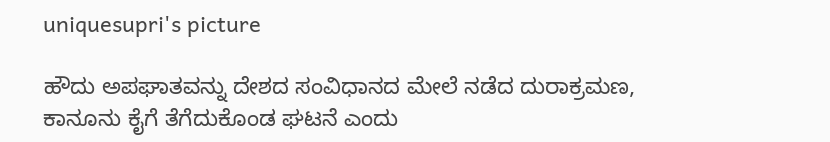uniquesupri's picture

ಹೌದು ಅಪಘಾತವನ್ನು ದೇಶದ ಸಂವಿಧಾನದ ಮೇಲೆ ನಡೆದ ದುರಾಕ್ರಮಣ, ಕಾನೂನು ಕೈಗೆ ತೆಗೆದುಕೊಂಡ ಘಟನೆ ಎಂದು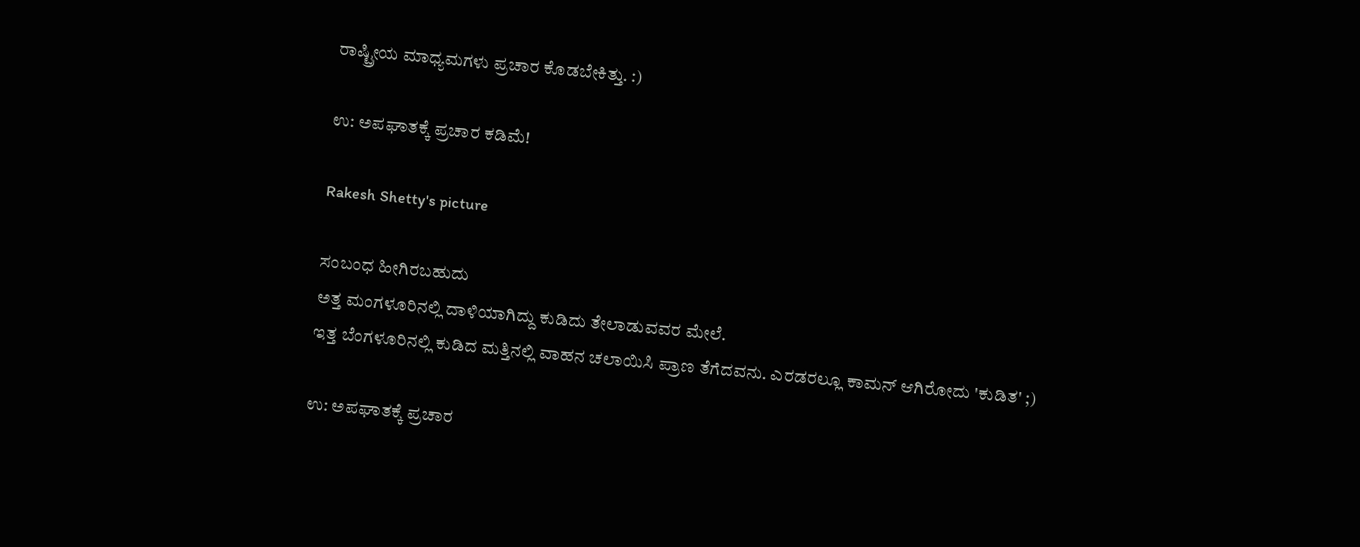ರಾಷ್ಟ್ರೀಯ ಮಾಧ್ಯಮಗಳು ಪ್ರಚಾರ ಕೊಡಬೇಕಿತ್ತು. :)

ಉ: ಅಪಘಾತಕ್ಕೆ ಪ್ರಚಾರ ಕಡಿಮೆ!

Rakesh Shetty's picture

ಸಂಬಂಧ ಹೀಗಿರಬಹುದು
ಅತ್ತ ಮಂಗಳೂರಿನಲ್ಲಿ ದಾಳಿಯಾಗಿದ್ದು ಕುಡಿದು ತೇಲಾಡುವವರ ಮೇಲೆ.
ಇತ್ತ ಬೆಂಗಳೂರಿನಲ್ಲಿ ಕುಡಿದ ಮತ್ತಿನಲ್ಲಿ ವಾಹನ ಚಲಾಯಿಸಿ ಪ್ರಾಣ ತೆಗೆದವನು. ಎರಡರಲ್ಲೂ ಕಾಮನ್ ಆಗಿರೋದು 'ಕುಡಿತ' ;)

ಉ: ಅಪಘಾತಕ್ಕೆ ಪ್ರಚಾರ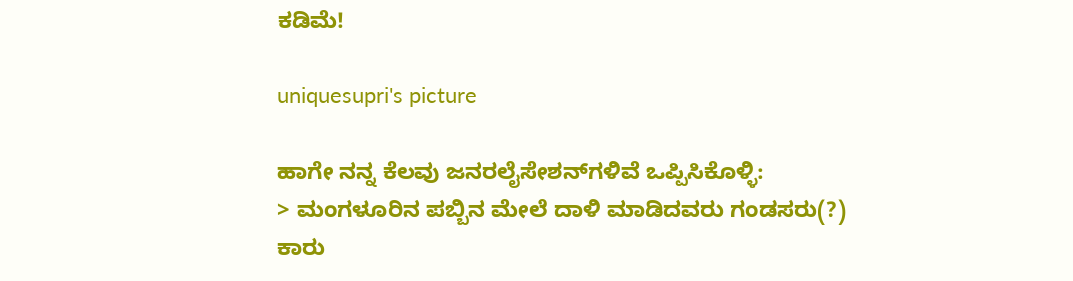ಕಡಿಮೆ!

uniquesupri's picture

ಹಾಗೇ ನನ್ನ ಕೆಲವು ಜನರಲೈಸೇಶನ್‌ಗಳಿವೆ ಒಪ್ಪಿಸಿಕೊಳ್ಳಿ:
> ಮಂಗಳೂರಿನ ಪಬ್ಬಿನ ಮೇಲೆ ದಾಳಿ ಮಾಡಿದವರು ಗಂಡಸರು(?)
ಕಾರು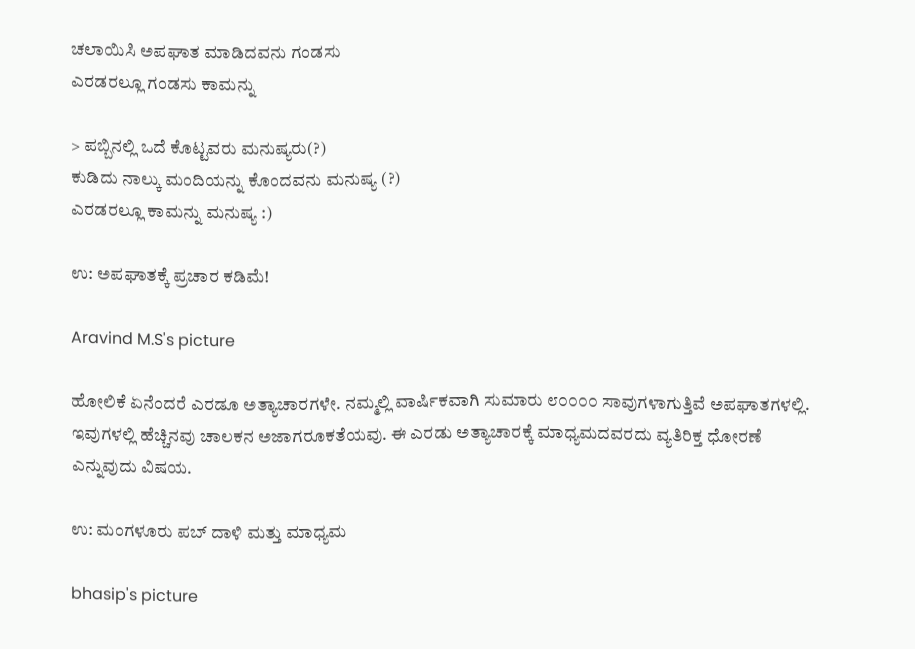ಚಲಾಯಿಸಿ ಅಪಘಾತ ಮಾಡಿದವನು ಗಂಡಸು
ಎರಡರಲ್ಲೂ ಗಂಡಸು ಕಾಮನ್ನು

> ಪಬ್ಬಿನಲ್ಲಿ ಒದೆ ಕೊಟ್ಟವರು ಮನುಷ್ಯರು(?)
ಕುಡಿದು ನಾಲ್ಕು ಮಂದಿಯನ್ನು ಕೊಂದವನು ಮನುಷ್ಯ (?)
ಎರಡರಲ್ಲೂ ಕಾಮನ್ನು ಮನುಷ್ಯ :)

ಉ: ಅಪಘಾತಕ್ಕೆ ಪ್ರಚಾರ ಕಡಿಮೆ!

Aravind M.S's picture

ಹೋಲಿಕೆ ಏನೆಂದರೆ ಎರಡೂ ಅತ್ಯಾಚಾರಗಳೇ. ನಮ್ಮಲ್ಲಿ ವಾರ್ಷಿಕವಾಗಿ ಸುಮಾರು ೮೦೦೦೦ ಸಾವುಗಳಾಗುತ್ತಿವೆ ಅಪಘಾತಗಳಲ್ಲಿ. ಇವುಗಳಲ್ಲಿ ಹೆಚ್ಚಿನವು ಚಾಲಕನ ಅಜಾಗರೂಕತೆಯವು. ಈ ಎರಡು ಅತ್ಯಾಚಾರಕ್ಕೆ ಮಾಧ್ಯಮದವರದು ವ್ಯತಿರಿಕ್ತ ಧೋರಣೆ ಎನ್ನುವುದು ವಿಷಯ.

ಉ: ಮಂಗಳೂರು ಪಬ್ ದಾಳಿ ಮತ್ತು ಮಾಧ್ಯಮ

bhasip's picture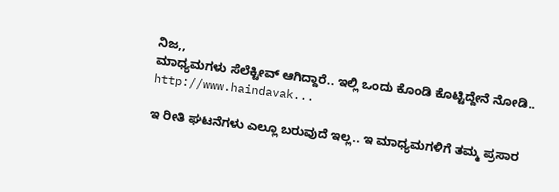ನಿಜ,,
ಮಾಧ್ಯಮಗಳು ಸೆಲೆಕ್ಟೀವ್ ಆಗಿದ್ದಾರೆ.. ಇಲ್ಲಿ ಒಂದು ಕೊಂಡಿ ಕೊಟ್ಟಿದ್ದೇನೆ ನೋಡಿ..
http://www.haindavak...

ಇ ರೀತಿ ಘಟನೆಗಳು ಎಲ್ಲೂ ಬರುವುದೆ ಇಲ್ಲ.. ಇ ಮಾಧ್ಯಮಗಳಿಗೆ ತಮ್ಮ ಪ್ರಸಾರ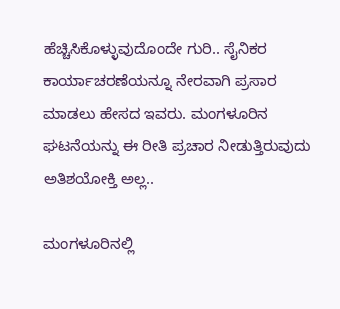ಹೆಚ್ಚಿಸಿಕೊಳ್ಳುವುದೊಂದೇ ಗುರಿ.. ಸೈನಿಕರ ಕಾರ್ಯಾಚರಣೆಯನ್ನೂ ನೇರವಾಗಿ ಪ್ರಸಾರ ಮಾಡಲು ಹೇಸದ ಇವರು. ಮಂಗಳೂರಿನ ಘಟನೆಯನ್ನು ಈ ರೀತಿ ಪ್ರಚಾರ ನೀಡುತ್ತಿರುವುದು ಅತಿಶಯೋಕ್ತಿ ಅಲ್ಲ..

ಮಂಗಳೂರಿನಲ್ಲಿ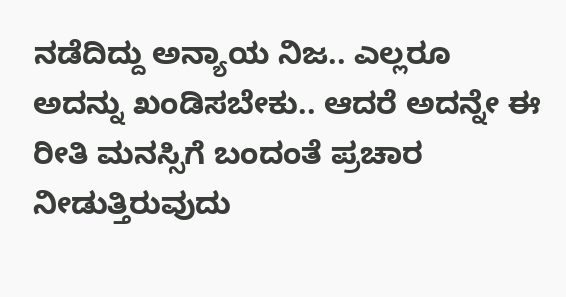ನಡೆದಿದ್ದು ಅನ್ಯಾಯ ನಿಜ.. ಎಲ್ಲರೂ ಅದನ್ನು ಖಂಡಿಸಬೇಕು.. ಆದರೆ ಅದನ್ನೇ ಈ ರೀತಿ ಮನಸ್ಸಿಗೆ ಬಂದಂತೆ ಪ್ರಚಾರ ನೀಡುತ್ತಿರುವುದು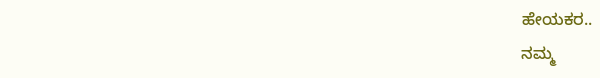ಹೇಯಕರ..
ನಮ್ಮ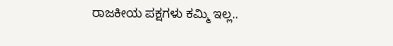ರಾಜಕೀಯ ಪಕ್ಷಗಳು ಕಮ್ಮಿ ಇಲ್ಲ..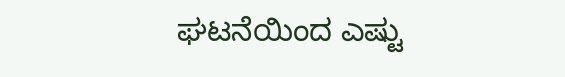ಘಟನೆಯಿಂದ ಎಷ್ಟು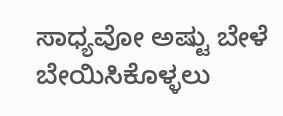ಸಾಧ್ಯವೋ ಅಷ್ಟು ಬೇಳೆ ಬೇಯಿಸಿಕೊಳ್ಳಲು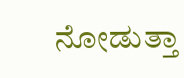ನೋಡುತ್ತಾ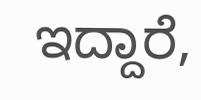ಇದ್ದಾರೆ,